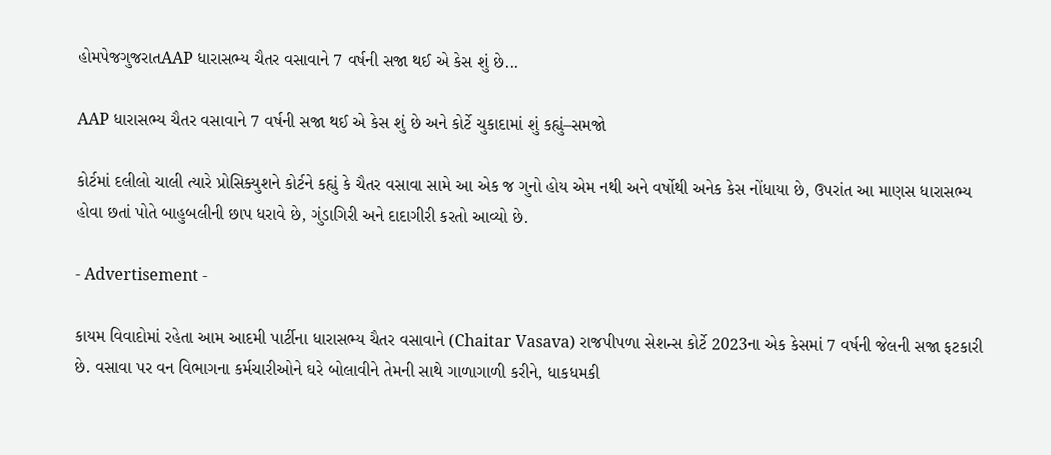હોમપેજગુજરાતAAP ધારાસભ્ય ચૈતર વસાવાને 7 વર્ષની સજા થઈ એ કેસ શું છે...

AAP ધારાસભ્ય ચૈતર વસાવાને 7 વર્ષની સજા થઈ એ કેસ શું છે અને કોર્ટે ચુકાદામાં શું કહ્યું–સમજો

કોર્ટમાં દલીલો ચાલી ત્યારે પ્રોસિક્યુશને કોર્ટને કહ્યું કે ચૈતર વસાવા સામે આ એક જ ગુનો હોય એમ નથી અને વર્ષોથી અનેક કેસ નોંધાયા છે, ઉપરાંત આ માણસ ધારાસભ્ય હોવા છતાં પોતે બાહુબલીની છાપ ધરાવે છે, ગુંડાગિરી અને દાદાગીરી કરતો આવ્યો છે.

- Advertisement -

કાયમ વિવાદોમાં રહેતા આમ આદમી પાર્ટીના ધારાસભ્ય ચૈતર વસાવાને (Chaitar Vasava) રાજપીપળા સેશન્સ કોર્ટે 2023ના એક કેસમાં 7 વર્ષની જેલની સજા ફટકારી છે. વસાવા પર વન વિભાગના કર્મચારીઓને ઘરે બોલાવીને તેમની સાથે ગાળાગાળી કરીને, ધાકધમકી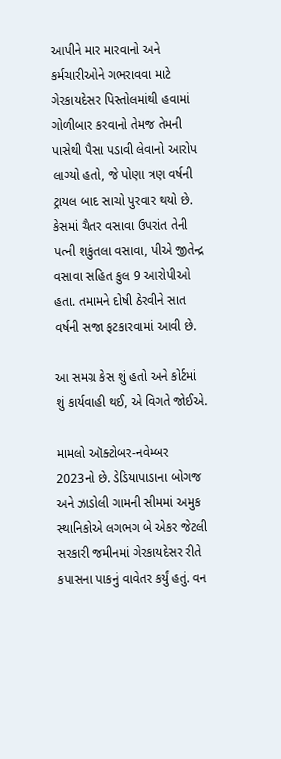આપીને માર મારવાનો અને કર્મચારીઓને ગભરાવવા માટે ગેરકાયદેસર પિસ્તોલમાંથી હવામાં ગોળીબાર કરવાનો તેમજ તેમની પાસેથી પૈસા પડાવી લેવાનો આરોપ લાગ્યો હતો, જે પોણા ત્રણ વર્ષની ટ્રાયલ બાદ સાચો પુરવાર થયો છે. કેસમાં ચૈતર વસાવા ઉપરાંત તેની પત્ની શકુંતલા વસાવા, પીએ જીતેન્દ્ર વસાવા સહિત કુલ 9 આરોપીઓ હતા. તમામને દોષી ઠેરવીને સાત વર્ષની સજા ફટકારવામાં આવી છે.

આ સમગ્ર કેસ શું હતો અને કોર્ટમાં શું કાર્યવાહી થઈ, એ વિગતે જોઈએ.

મામલો ઑક્ટોબર-નવેમ્બર 2023નો છે. ડેડિયાપાડાના બોગજ અને ઝાડોલી ગામની સીમમાં અમુક સ્થાનિકોએ લગભગ બે એકર જેટલી સરકારી જમીનમાં ગેરકાયદેસર રીતે કપાસના પાકનું વાવેતર કર્યું હતું. વન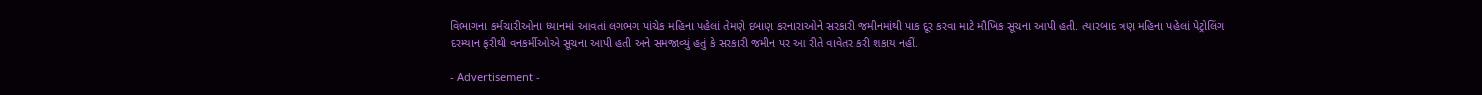વિભાગના કર્મચારીઓના ધ્યાનમાં આવતાં લગભગ પાંચેક મહિના પહેલાં તેમણે દબાણ કરનારાઓને સરકારી જમીનમાંથી પાક દૂર કરવા માટે મૌખિક સૂચના આપી હતી. ત્યારબાદ ત્રણ મહિના પહેલાં પેટ્રોલિંગ દરમ્યાન ફરીથી વનકર્મીઓએ સૂચના આપી હતી અને સમજાવ્યું હતું કે સરકારી જમીન પર આ રીતે વાવેતર કરી શકાય નહીં.

- Advertisement -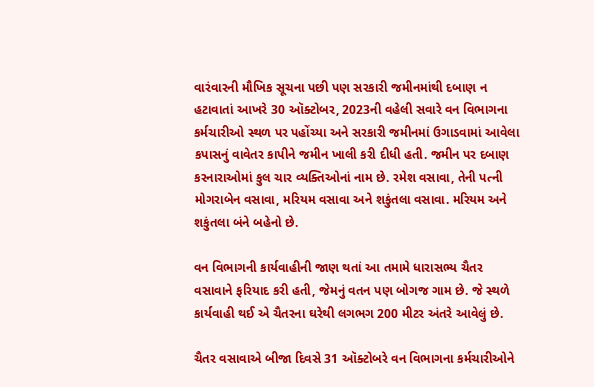વારંવારની મૌખિક સૂચના પછી પણ સરકારી જમીનમાંથી દબાણ ન હટાવાતાં આખરે 30 ઑક્ટોબર, 2023ની વહેલી સવારે વન વિભાગના કર્મચારીઓ સ્થળ પર પહોંચ્યા અને સરકારી જમીનમાં ઉગાડવામાં આવેલા કપાસનું વાવેતર કાપીને જમીન ખાલી કરી દીધી હતી. જમીન પર દબાણ કરનારાઓમાં કુલ ચાર વ્યક્તિઓનાં નામ છે. રમેશ વસાવા, તેની પત્ની મોગરાબેન વસાવા, મરિયમ વસાવા અને શકુંતલા વસાવા. મરિયમ અને શકુંતલા બંને બહેનો છે.

વન વિભાગની કાર્યવાહીની જાણ થતાં આ તમામે ધારાસભ્ય ચૈતર વસાવાને ફરિયાદ કરી હતી, જેમનું વતન પણ બોગજ ગામ છે. જે સ્થળે કાર્યવાહી થઈ એ ચૈતરના ઘરેથી લગભગ 200 મીટર અંતરે આવેલું છે.

ચૈતર વસાવાએ બીજા દિવસે 31 ઑક્ટોબરે વન વિભાગના કર્મચારીઓને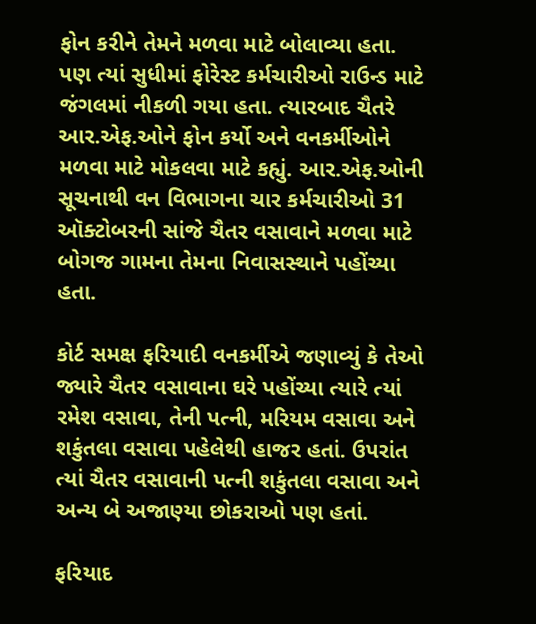ફોન કરીને તેમને મળવા માટે બોલાવ્યા હતા. પણ ત્યાં સુધીમાં ફોરેસ્ટ કર્મચારીઓ રાઉન્ડ માટે જંગલમાં નીકળી ગયા હતા. ત્યારબાદ ચૈતરે આર.એફ.ઓને ફોન કર્યો અને વનકર્મીઓને મળવા માટે મોકલવા માટે કહ્યું. આર.એફ.ઓની સૂચનાથી વન વિભાગના ચાર કર્મચારીઓ 31 ઑક્ટોબરની સાંજે ચૈતર વસાવાને મળવા માટે બોગજ ગામના તેમના નિવાસસ્થાને પહોંચ્યા હતા.

કોર્ટ સમક્ષ ફરિયાદી વનકર્મીએ જણાવ્યું કે તેઓ જ્યારે ચૈતર વસાવાના ઘરે પહોંચ્યા ત્યારે ત્યાં રમેશ વસાવા, તેની પત્ની, મરિયમ વસાવા અને શકુંતલા વસાવા પહેલેથી હાજર હતાં. ઉપરાંત ત્યાં ચૈતર વસાવાની પત્ની શકુંતલા વસાવા અને અન્ય બે અજાણ્યા છોકરાઓ પણ હતાં.

ફરિયાદ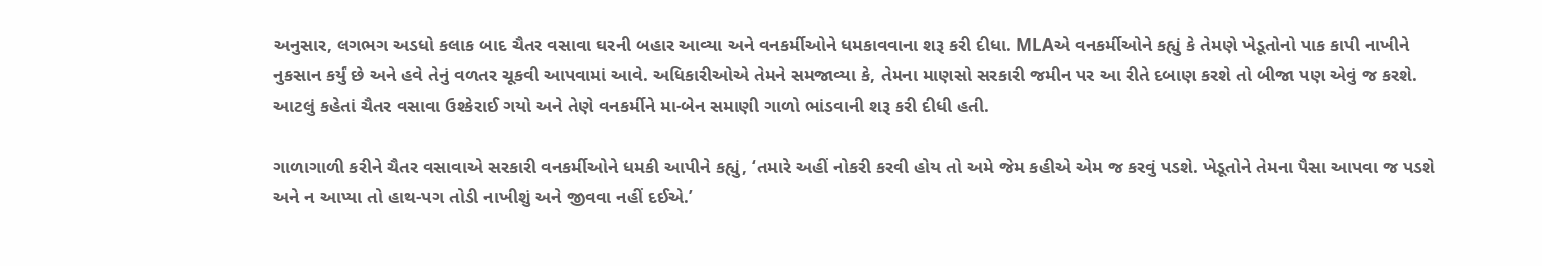અનુસાર, લગભગ અડધો કલાક બાદ ચૈતર વસાવા ઘરની બહાર આવ્યા અને વનકર્મીઓને ધમકાવવાના શરૂ કરી દીધા. MLAએ વનકર્મીઓને કહ્યું કે તેમણે ખેડૂતોનો પાક કાપી નાખીને નુકસાન કર્યું છે અને હવે તેનું વળતર ચૂકવી આપવામાં આવે. અધિકારીઓએ તેમને સમજાવ્યા કે, તેમના માણસો સરકારી જમીન પર આ રીતે દબાણ કરશે તો બીજા પણ એવું જ કરશે. આટલું કહેતાં ચૈતર વસાવા ઉશ્કેરાઈ ગયો અને તેણે વનકર્મીને મા-બેન સમાણી ગાળો ભાંડવાની શરૂ કરી દીધી હતી.

ગાળાગાળી કરીને ચૈતર વસાવાએ સરકારી વનકર્મીઓને ધમકી આપીને કહ્યું, ‘તમારે અહીં નોકરી કરવી હોય તો અમે જેમ કહીએ એમ જ કરવું પડશે. ખેડૂતોને તેમના પૈસા આપવા જ પડશે અને ન આપ્યા તો હાથ-પગ તોડી નાખીશું અને જીવવા નહીં દઈએ.’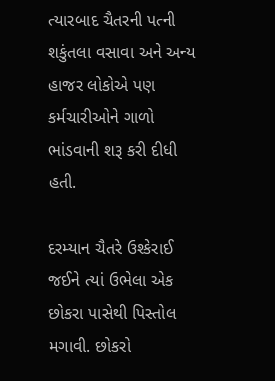ત્યારબાદ ચૈતરની પત્ની શકુંતલા વસાવા અને અન્ય હાજર લોકોએ પણ કર્મચારીઓને ગાળો ભાંડવાની શરૂ કરી દીધી હતી.

દરમ્યાન ચૈતરે ઉશ્કેરાઈ જઈને ત્યાં ઉભેલા એક છોકરા પાસેથી પિસ્તોલ મગાવી. છોકરો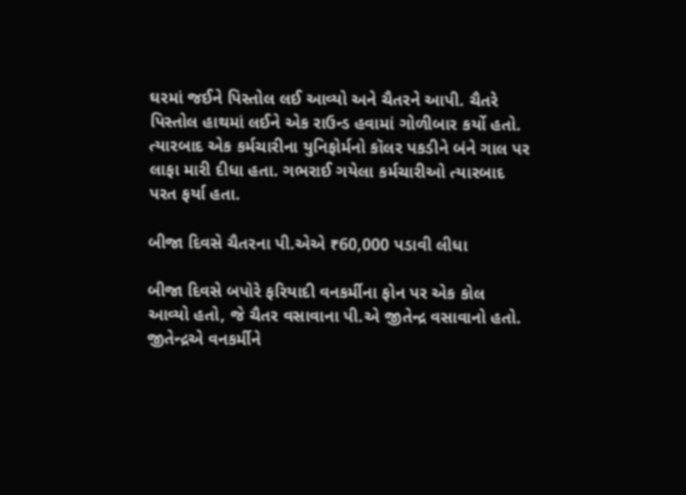ઘરમાં જઈને પિસ્તોલ લઈ આવ્યો અને ચૈતરને આપી. ચૈતરે પિસ્તોલ હાથમાં લઈને એક રાઉન્ડ હવામાં ગોળીબાર કર્યો હતો. ત્યારબાદ એક કર્મચારીના યુનિફોર્મનો કૉલર પકડીને બંને ગાલ પર લાફા મારી દીધા હતા. ગભરાઈ ગયેલા કર્મચારીઓ ત્યારબાદ પરત ફર્યા હતા.

બીજા દિવસે ચૈતરના પી.એએ ₹60,000 પડાવી લીધા

બીજા દિવસે બપોરે ફરિયાદી વનકર્મીના ફોન પર એક કોલ આવ્યો હતો, જે ચૈતર વસાવાના પી.એ જીતેન્દ્ર વસાવાનો હતો. જીતેન્દ્રએ વનકર્મીને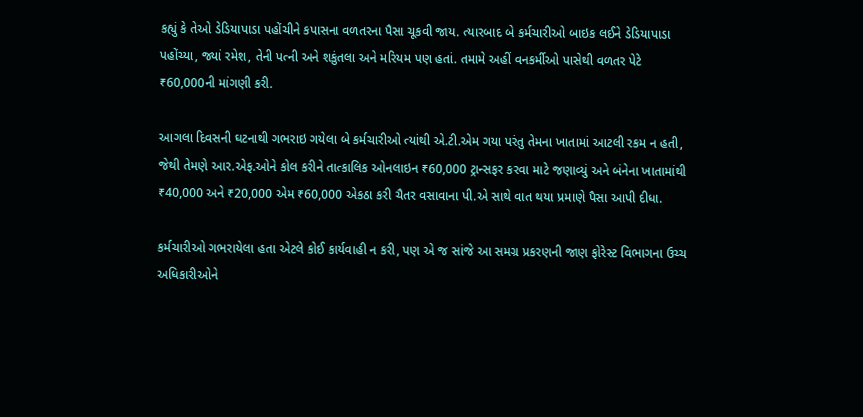કહ્યું કે તેઓ ડેડિયાપાડા પહોંચીને કપાસના વળતરના પૈસા ચૂકવી જાય. ત્યારબાદ બે કર્મચારીઓ બાઇક લઈને ડેડિયાપાડા પહોંચ્યા, જ્યાં રમેશ, તેની પત્ની અને શકુંતલા અને મરિયમ પણ હતાં. તમામે અહીં વનકર્મીઓ પાસેથી વળતર પેટે ₹60,000ની માંગણી કરી.

આગલા દિવસની ઘટનાથી ગભરાઇ ગયેલા બે કર્મચારીઓ ત્યાંથી એ.ટી.એમ ગયા પરંતુ તેમના ખાતામાં આટલી રકમ ન હતી, જેથી તેમણે આર.એફ.ઓને કોલ કરીને તાત્કાલિક ઓનલાઇન ₹60,000 ટ્રાન્સફર કરવા માટે જણાવ્યું અને બંનેના ખાતામાંથી ₹40,000 અને ₹20,000 એમ ₹60,000 એકઠા કરી ચૈતર વસાવાના પી.એ સાથે વાત થયા પ્રમાણે પૈસા આપી દીધા.

કર્મચારીઓ ગભરાયેલા હતા એટલે કોઈ કાર્યવાહી ન કરી, પણ એ જ સાંજે આ સમગ્ર પ્રકરણની જાણ ફોરેસ્ટ વિભાગના ઉચ્ચ અધિકારીઓને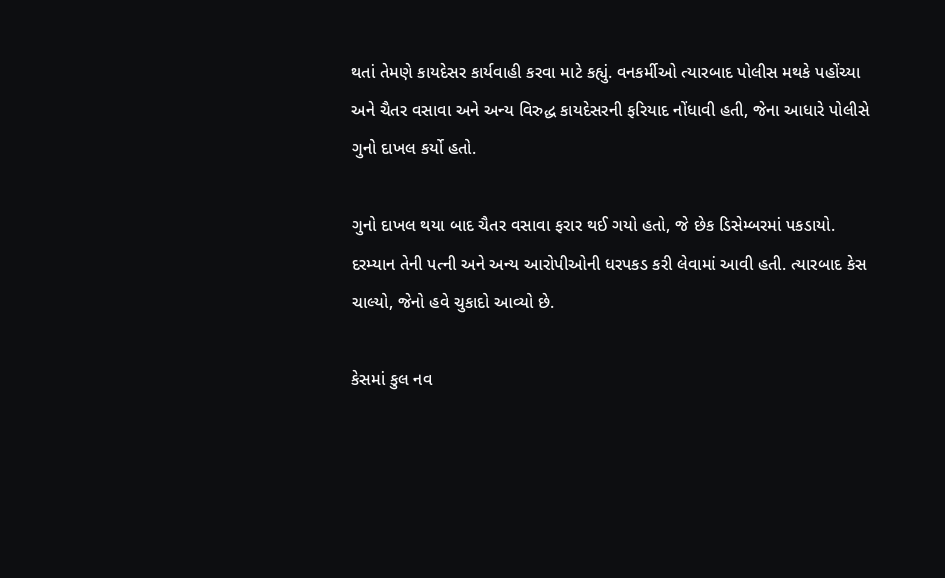થતાં તેમણે કાયદેસર કાર્યવાહી કરવા માટે કહ્યું. વનકર્મીઓ ત્યારબાદ પોલીસ મથકે પહોંચ્યા અને ચૈતર વસાવા અને અન્ય વિરુદ્ધ કાયદેસરની ફરિયાદ નોંધાવી હતી, જેના આધારે પોલીસે ગુનો દાખલ કર્યો હતો.

ગુનો દાખલ થયા બાદ ચૈતર વસાવા ફરાર થઈ ગયો હતો, જે છેક ડિસેમ્બરમાં પકડાયો. દરમ્યાન તેની પત્ની અને અન્ય આરોપીઓની ધરપકડ કરી લેવામાં આવી હતી. ત્યારબાદ કેસ ચાલ્યો, જેનો હવે ચુકાદો આવ્યો છે.

કેસમાં કુલ નવ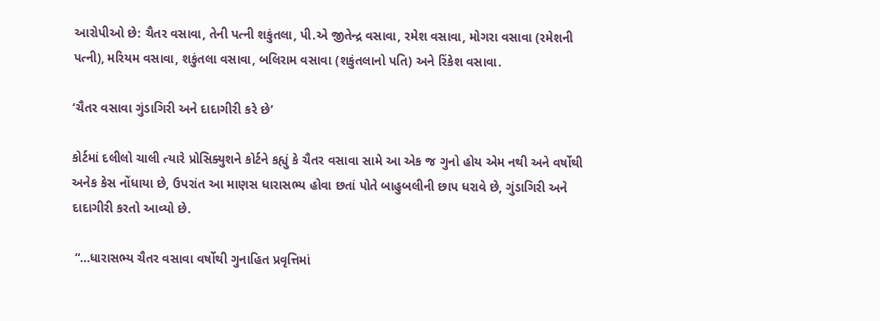આરોપીઓ છે: ચૈતર વસાવા, તેની પત્ની શકુંતલા, પી.એ જીતેન્દ્ર વસાવા, રમેશ વસાવા, મોગરા વસાવા (રમેશની પત્ની), મરિયમ વસાવા, શકુંતલા વસાવા, બલિરામ વસાવા (શકુંતલાનો પતિ) અને રિંકેશ વસાવા.

‘ચૈતર વસાવા ગુંડાગિરી અને દાદાગીરી કરે છે’

કોર્ટમાં દલીલો ચાલી ત્યારે પ્રોસિક્યુશને કોર્ટને કહ્યું કે ચૈતર વસાવા સામે આ એક જ ગુનો હોય એમ નથી અને વર્ષોથી અનેક કેસ નોંધાયા છે, ઉપરાંત આ માણસ ધારાસભ્ય હોવા છતાં પોતે બાહુબલીની છાપ ધરાવે છે, ગુંડાગિરી અને દાદાગીરી કરતો આવ્યો છે.

 “…ધારાસભ્ય ચૈતર વસાવા વર્ષોથી ગુનાહિત પ્રવૃત્તિમાં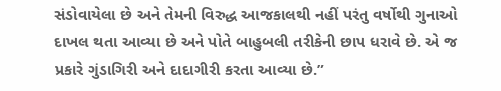સંડોવાયેલા છે અને તેમની વિરુદ્ધ આજકાલથી નહીં પરંતુ વર્ષોથી ગુનાઓ દાખલ થતા આવ્યા છે અને પોતે બાહુબલી તરીકેની છાપ ધરાવે છે. એ જ પ્રકારે ગુંડાગિરી અને દાદાગીરી કરતા આવ્યા છે.”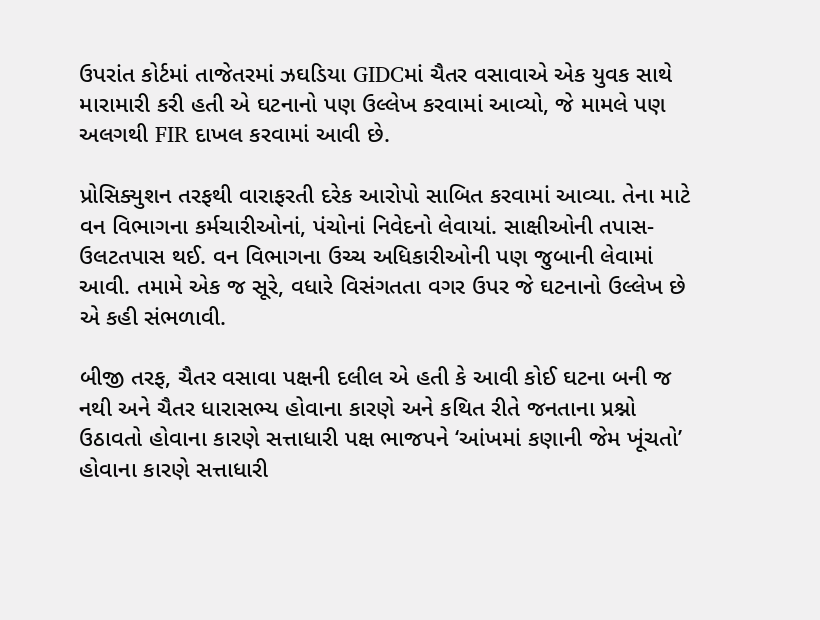ઉપરાંત કોર્ટમાં તાજેતરમાં ઝઘડિયા GIDCમાં ચૈતર વસાવાએ એક યુવક સાથે મારામારી કરી હતી એ ઘટનાનો પણ ઉલ્લેખ કરવામાં આવ્યો, જે મામલે પણ અલગથી FIR દાખલ કરવામાં આવી છે.

પ્રોસિક્યુશન તરફથી વારાફરતી દરેક આરોપો સાબિત કરવામાં આવ્યા. તેના માટે વન વિભાગના કર્મચારીઓનાં, પંચોનાં નિવેદનો લેવાયાં. સાક્ષીઓની તપાસ-ઉલટતપાસ થઈ. વન વિભાગના ઉચ્ચ અધિકારીઓની પણ જુબાની લેવામાં આવી. તમામે એક જ સૂરે, વધારે વિસંગતતા વગર ઉપર જે ઘટનાનો ઉલ્લેખ છે એ કહી સંભળાવી.

બીજી તરફ, ચૈતર વસાવા પક્ષની દલીલ એ હતી કે આવી કોઈ ઘટના બની જ નથી અને ચૈતર ધારાસભ્ય હોવાના કારણે અને કથિત રીતે જનતાના પ્રશ્નો ઉઠાવતો હોવાના કારણે સત્તાધારી પક્ષ ભાજપને ‘આંખમાં કણાની જેમ ખૂંચતો’ હોવાના કારણે સત્તાધારી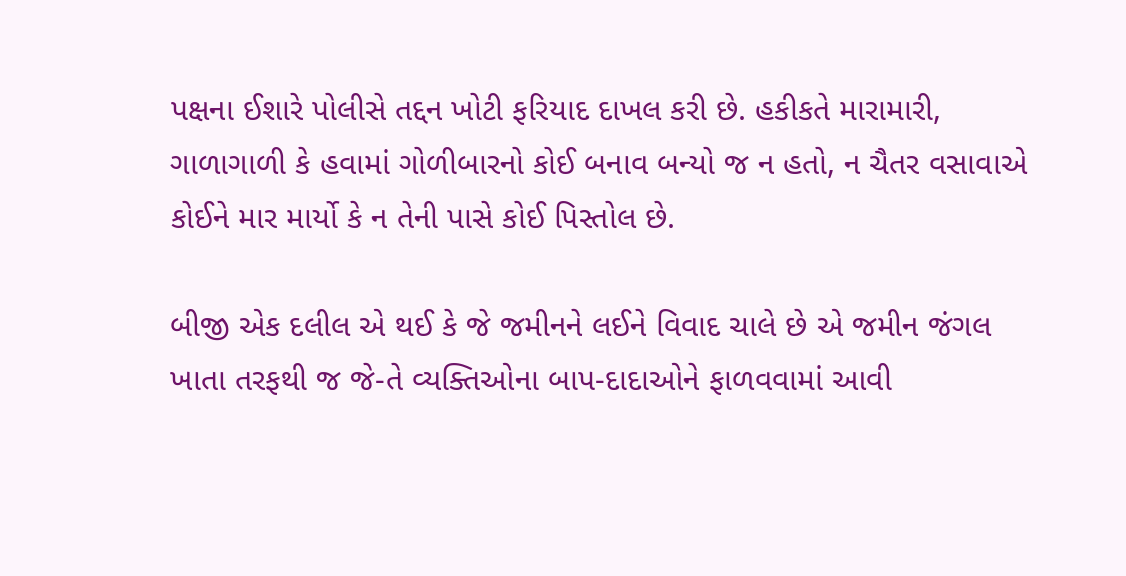પક્ષના ઈશારે પોલીસે તદ્દન ખોટી ફરિયાદ દાખલ કરી છે. હકીકતે મારામારી, ગાળાગાળી કે હવામાં ગોળીબારનો કોઈ બનાવ બન્યો જ ન હતો, ન ચૈતર વસાવાએ કોઈને માર માર્યો કે ન તેની પાસે કોઈ પિસ્તોલ છે.

બીજી એક દલીલ એ થઈ કે જે જમીનને લઈને વિવાદ ચાલે છે એ જમીન જંગલ ખાતા તરફથી જ જે-તે વ્યક્તિઓના બાપ-દાદાઓને ફાળવવામાં આવી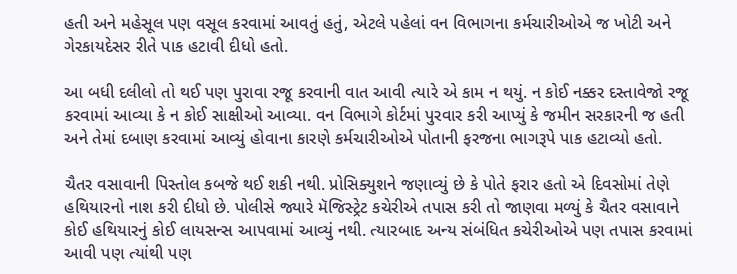હતી અને મહેસૂલ પણ વસૂલ કરવામાં આવતું હતું, એટલે પહેલાં વન વિભાગના કર્મચારીઓએ જ ખોટી અને ગેરકાયદેસર રીતે પાક હટાવી દીધો હતો.

આ બધી દલીલો તો થઈ પણ પુરાવા રજૂ કરવાની વાત આવી ત્યારે એ કામ ન થયું. ન કોઈ નક્કર દસ્તાવેજો રજૂ કરવામાં આવ્યા કે ન કોઈ સાક્ષીઓ આવ્યા. વન વિભાગે કોર્ટમાં પુરવાર કરી આપ્યું કે જમીન સરકારની જ હતી અને તેમાં દબાણ કરવામાં આવ્યું હોવાના કારણે કર્મચારીઓએ પોતાની ફરજના ભાગરૂપે પાક હટાવ્યો હતો.

ચૈતર વસાવાની પિસ્તોલ કબજે થઈ શકી નથી. પ્રોસિક્યુશને જણાવ્યું છે કે પોતે ફરાર હતો એ દિવસોમાં તેણે હથિયારનો નાશ કરી દીધો છે. પોલીસે જ્યારે મૅજિસ્ટ્રેટ કચેરીએ તપાસ કરી તો જાણવા મળ્યું કે ચૈતર વસાવાને કોઈ હથિયારનું કોઈ લાયસન્સ આપવામાં આવ્યું નથી. ત્યારબાદ અન્ય સંબંધિત કચેરીઓએ પણ તપાસ કરવામાં આવી પણ ત્યાંથી પણ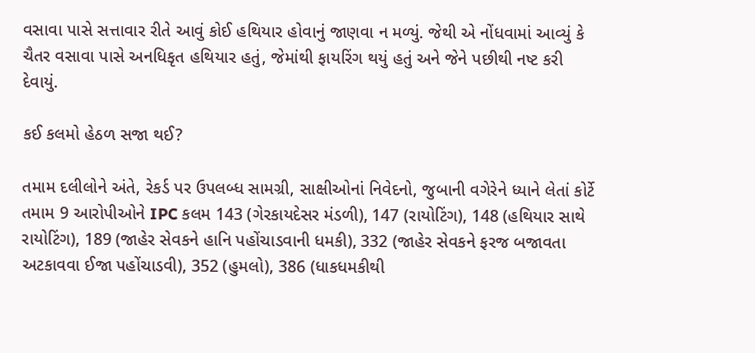વસાવા પાસે સત્તાવાર રીતે આવું કોઈ હથિયાર હોવાનું જાણવા ન મળ્યું. જેથી એ નોંધવામાં આવ્યું કે ચૈતર વસાવા પાસે અનધિકૃત હથિયાર હતું, જેમાંથી ફાયરિંગ થયું હતું અને જેને પછીથી નષ્ટ કરી દેવાયું.

કઈ કલમો હેઠળ સજા થઈ?

તમામ દલીલોને અંતે, રેકર્ડ પર ઉપલબ્ધ સામગ્રી, સાક્ષીઓનાં નિવેદનો, જુબાની વગેરેને ધ્યાને લેતાં કોર્ટે તમામ 9 આરોપીઓને IPC કલમ 143 (ગેરકાયદેસર મંડળી), 147 (રાયોટિંગ), 148 (હથિયાર સાથે રાયોટિંગ), 189 (જાહેર સેવકને હાનિ પહોંચાડવાની ધમકી), 332 (જાહેર સેવકને ફરજ બજાવતા અટકાવવા ઈજા પહોંચાડવી), 352 (હુમલો), 386 (ધાકધમકીથી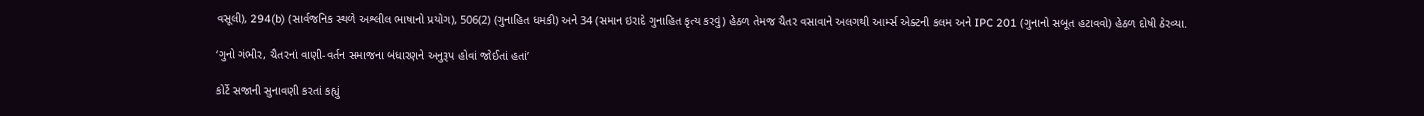વસૂલી), 294(b) (સાર્વજનિક સ્થળે અશ્લીલ ભાષાનો પ્રયોગ), 506(2) (ગુનાહિત ધમકી) અને 34 (સમાન ઇરાદે ગુનાહિત કૃત્ય કરવું) હેઠળ તેમજ ચૈતર વસાવાને અલગથી આર્મ્સ એક્ટની કલમ અને IPC 201 (ગુનાનો સબૂત હટાવવો) હેઠળ દોષી ઠેરવ્યા.

‘ગુનો ગંભીર, ચૈતરનાં વાણી-વર્તન સમાજના બંધારણને અનુરૂપ હોવાં જોઈતાં હતાં’

કોર્ટે સજાની સુનાવણી કરતાં કહ્યું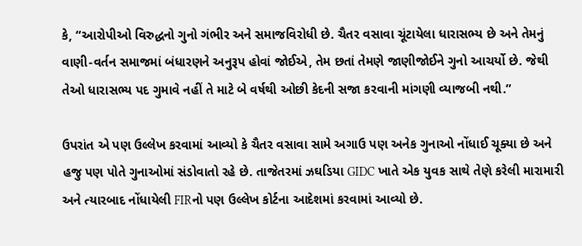કે, “આરોપીઓ વિરુદ્ધનો ગુનો ગંભીર અને સમાજવિરોધી છે. ચૈતર વસાવા ચૂંટાયેલા ધારાસભ્ય છે અને તેમનું વાણી-વર્તન સમાજમાં બંધારણને અનુરૂપ હોવાં જોઈએ, તેમ છતાં તેમણે જાણીજોઈને ગુનો આચર્યો છે. જેથી તેઓ ધારાસભ્ય પદ ગુમાવે નહીં તે માટે બે વર્ષથી ઓછી કેદની સજા કરવાની માંગણી વ્યાજબી નથી.”

ઉપરાંત એ પણ ઉલ્લેખ કરવામાં આવ્યો કે ચૈતર વસાવા સામે અગાઉ પણ અનેક ગુનાઓ નોંધાઈ ચૂક્યા છે અને હજુ પણ પોતે ગુનાઓમાં સંડોવાતો રહે છે. તાજેતરમાં ઝઘડિયા GIDC ખાતે એક યુવક સાથે તેણે કરેલી મારામારી અને ત્યારબાદ નોંધાયેલી FIRનો પણ ઉલ્લેખ કોર્ટના આદેશમાં કરવામાં આવ્યો છે.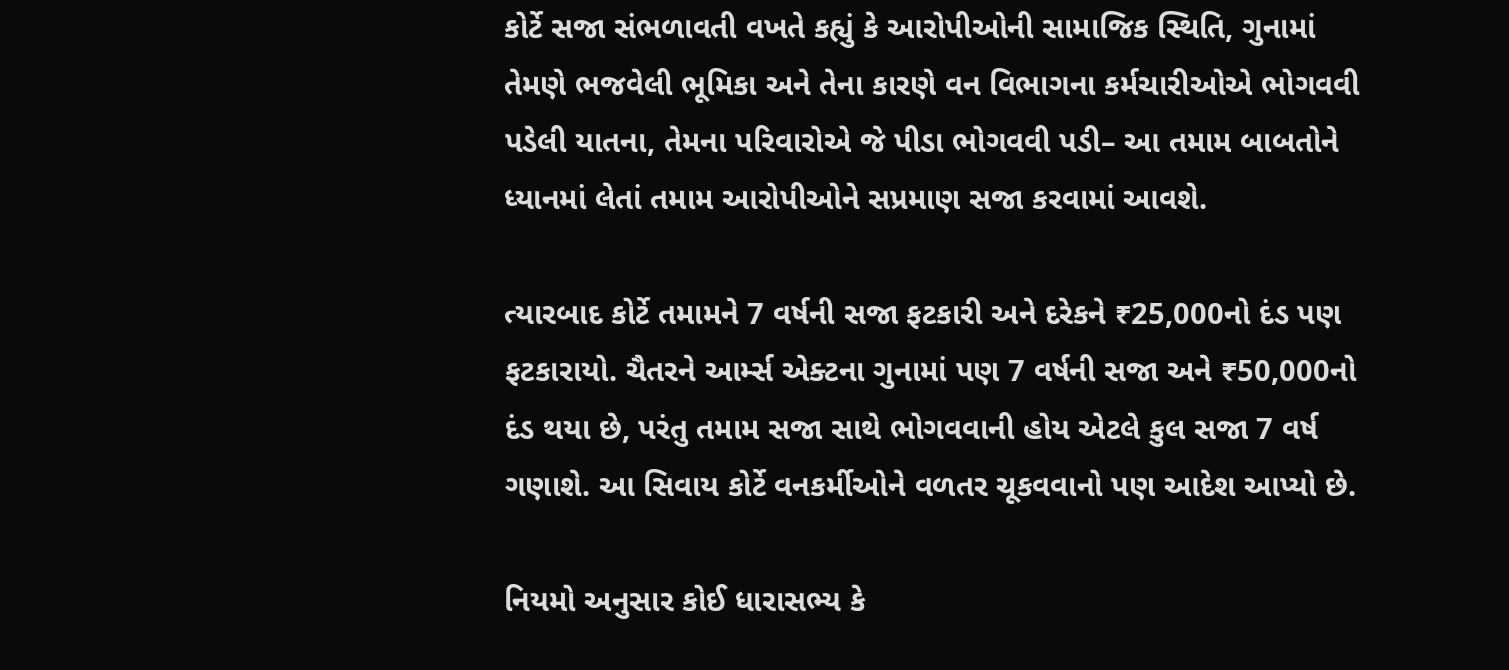કોર્ટે સજા સંભળાવતી વખતે કહ્યું કે આરોપીઓની સામાજિક સ્થિતિ, ગુનામાં તેમણે ભજવેલી ભૂમિકા અને તેના કારણે વન વિભાગના કર્મચારીઓએ ભોગવવી પડેલી યાતના, તેમના પરિવારોએ જે પીડા ભોગવવી પડી– આ તમામ બાબતોને ધ્યાનમાં લેતાં તમામ આરોપીઓને સપ્રમાણ સજા કરવામાં આવશે.

ત્યારબાદ કોર્ટે તમામને 7 વર્ષની સજા ફટકારી અને દરેકને ₹25,000નો દંડ પણ ફટકારાયો. ચૈતરને આર્મ્સ એક્ટના ગુનામાં પણ 7 વર્ષની સજા અને ₹50,000નો દંડ થયા છે, પરંતુ તમામ સજા સાથે ભોગવવાની હોય એટલે કુલ સજા 7 વર્ષ ગણાશે. આ સિવાય કોર્ટે વનકર્મીઓને વળતર ચૂકવવાનો પણ આદેશ આપ્યો છે.

નિયમો અનુસાર કોઈ ધારાસભ્ય કે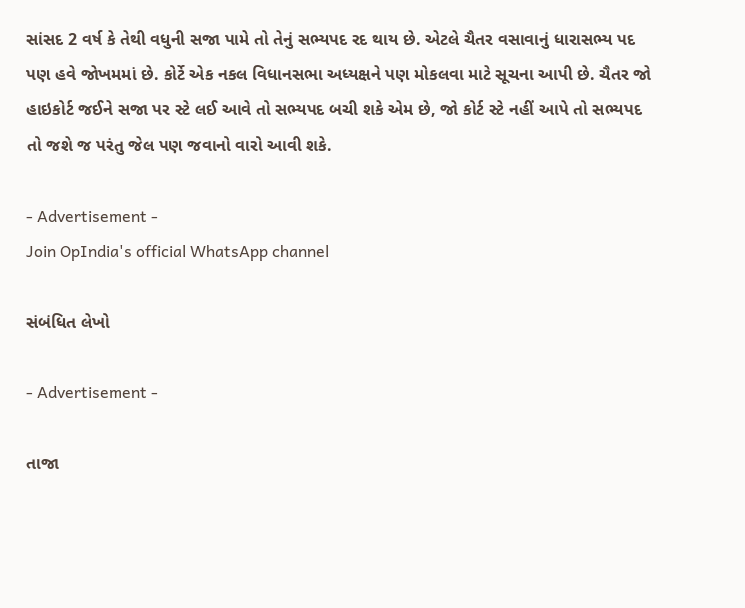સાંસદ 2 વર્ષ કે તેથી વધુની સજા પામે તો તેનું સભ્યપદ રદ થાય છે. એટલે ચૈતર વસાવાનું ધારાસભ્ય પદ પણ હવે જોખમમાં છે. કોર્ટે એક નકલ વિધાનસભા અધ્યક્ષને પણ મોકલવા માટે સૂચના આપી છે. ચૈતર જો હાઇકોર્ટ જઈને સજા પર સ્ટે લઈ આવે તો સભ્યપદ બચી શકે એમ છે, જો કોર્ટ સ્ટે નહીં આપે તો સભ્યપદ તો જશે જ પરંતુ જેલ પણ જવાનો વારો આવી શકે.

- Advertisement -
Join OpIndia's official WhatsApp channel

સંબંધિત લેખો

- Advertisement -

તાજા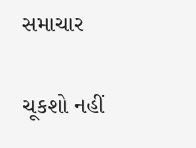સમાચાર

ચૂકશો નહીં